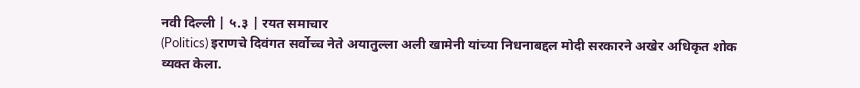नवी दिल्ली | ५.३ | रयत समाचार
(Politics) इराणचे दिवंगत सर्वोच्च नेते अयातुल्ला अली खामेनी यांच्या निधनाबद्दल मोदी सरकारने अखेर अधिकृत शोक व्यक्त केला.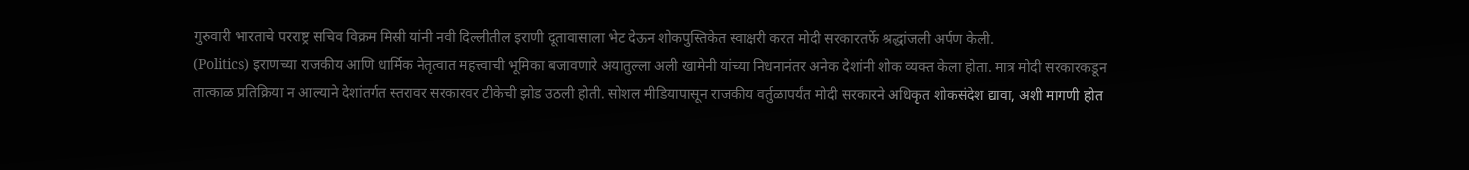गुरुवारी भारताचे परराष्ट्र सचिव विक्रम मिस्री यांनी नवी दिल्लीतील इराणी दूतावासाला भेट देऊन शोकपुस्तिकेत स्वाक्षरी करत मोदी सरकारतर्फे श्रद्धांजली अर्पण केली.
(Politics) इराणच्या राजकीय आणि धार्मिक नेतृत्वात महत्त्वाची भूमिका बजावणारे अयातुल्ला अली खामेनी यांच्या निधनानंतर अनेक देशांनी शोक व्यक्त केला होता. मात्र मोदी सरकारकडून तात्काळ प्रतिक्रिया न आल्याने देशांतर्गत स्तरावर सरकारवर टीकेची झोड उठली होती. सोशल मीडियापासून राजकीय वर्तुळापर्यंत मोदी सरकारने अधिकृत शोकसंदेश द्यावा, अशी मागणी होत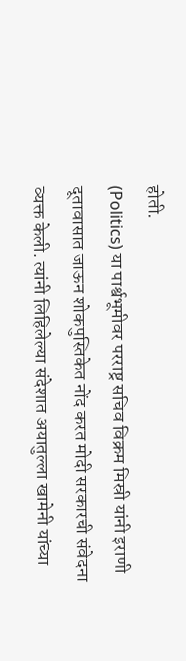होती.
(Politics) या पार्श्वभूमीवर परराष्ट्र सचिव विक्रम मिस्री यांनी इराणी दूतावासात जाऊन शोकपुस्तिकेत नोंद करत मोदी सरकारची संवेदना व्यक्त केली. त्यांनी लिहिलेल्या संदेशात अयातुल्ला खामेनी यांच्या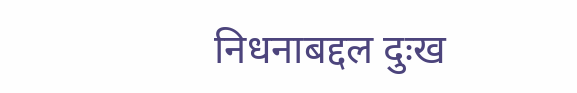निधनाबद्दल दुःख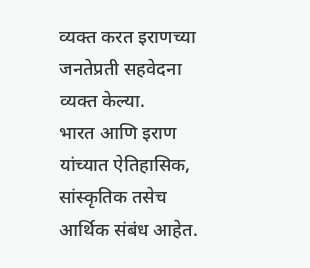व्यक्त करत इराणच्या जनतेप्रती सहवेदना व्यक्त केल्या.
भारत आणि इराण यांच्यात ऐतिहासिक, सांस्कृतिक तसेच आर्थिक संबंध आहेत.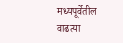मध्यपूर्वेतील वाढत्या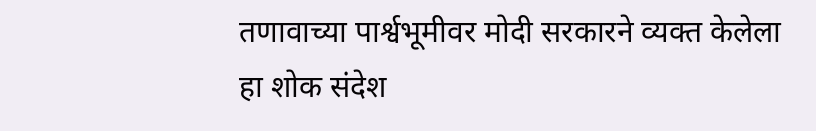तणावाच्या पार्श्वभूमीवर मोदी सरकारने व्यक्त केलेला हा शोक संदेश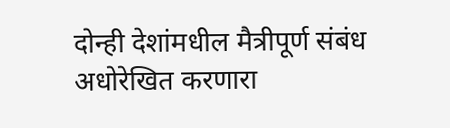दोन्ही देशांमधील मैत्रीपूर्ण संबंध अधोरेखित करणारा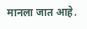मानला जात आहे.